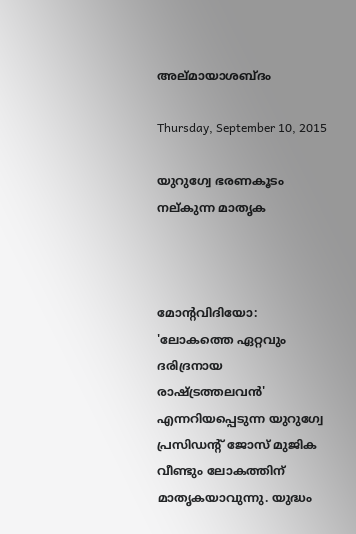അല്മായാശബ്ദം

Thursday, September 10, 2015

യുറുഗ്വേ ഭരണകൂടം നല്കുന്ന മാതൃക



മോന്റവിദിയോ: 'ലോകത്തെ ഏറ്റവും ദരിദ്രനായ രാഷ്ട്രത്തലവന്‍' എന്നറിയപ്പെടുന്ന യുറുഗ്വേ പ്രസിഡന്റ് ജോസ് മുജിക വീണ്ടും ലോകത്തിന് മാതൃകയാവുന്നു. യുദ്ധം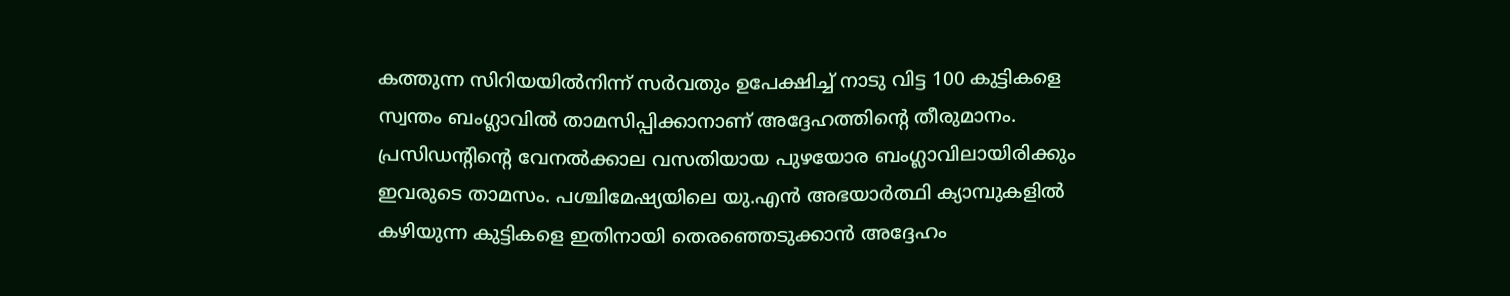കത്തുന്ന സിറിയയില്‍നിന്ന് സര്‍വതും ഉപേക്ഷിച്ച് നാടു വിട്ട 100 കുട്ടികളെ സ്വന്തം ബംഗ്ലാവില്‍ താമസിപ്പിക്കാനാണ് അദ്ദേഹത്തിന്റെ തീരുമാനം. പ്രസിഡന്റിന്റെ വേനല്‍ക്കാല വസതിയായ പുഴയോര ബംഗ്ലാവിലായിരിക്കും ഇവരുടെ താമസം. പശ്ചിമേഷ്യയിലെ യു.എന്‍ അഭയാര്‍ത്ഥി ക്യാമ്പുകളില്‍ കഴിയുന്ന കുട്ടികളെ ഇതിനായി തെരഞ്ഞെടുക്കാന്‍ അദ്ദേഹം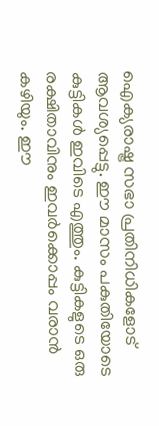ഐക്യരാഷ്ട്ര സഭാ പ്രതിനിധികളോട് ആവശ്യപ്പെട്ടു. ഈ മാസം പകുതിയോടെ കുട്ടികള്‍ ഇവിടെ എത്തും. കുട്ടികളുടെ ഒരു രക്ഷിതാവിനും ഇവര്‍ക്കൊപ്പം വരാന്‍ കഴിയും. ഈ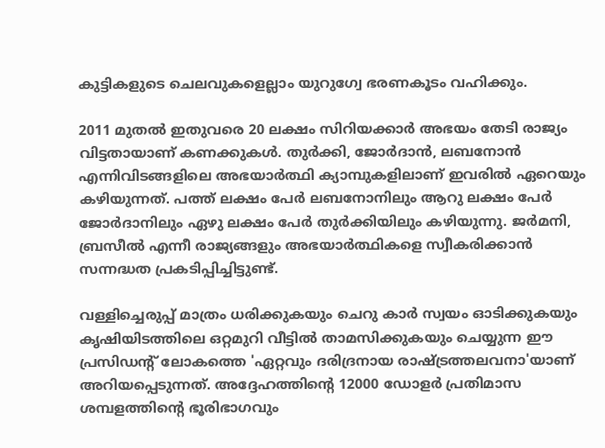കുട്ടികളുടെ ചെലവുകളെല്ലാം യുറുഗ്വേ ഭരണകൂടം വഹിക്കും.

2011 മുതല്‍ ഇതുവരെ 20 ലക്ഷം സിറിയക്കാര്‍ അഭയം തേടി രാജ്യം വിട്ടതായാണ് കണക്കുകള്‍. തുര്‍ക്കി, ജോര്‍ദാന്‍, ലബനോന്‍ എന്നിവിടങ്ങളിലെ അഭയാര്‍ത്ഥി ക്യാമ്പുകളിലാണ് ഇവരില്‍ ഏറെയും കഴിയുന്നത്. പത്ത് ലക്ഷം പേര്‍ ലബനോനിലും ആറു ലക്ഷം പേര്‍ ജോര്‍ദാനിലും ഏഴു ലക്ഷം പേര്‍ തുര്‍ക്കിയിലും കഴിയുന്നു. ജര്‍മനി, ബ്രസീല്‍ എന്നീ രാജ്യങ്ങളും അഭയാര്‍ത്ഥികളെ സ്വീകരിക്കാന്‍ സന്നദ്ധത പ്രകടിപ്പിച്ചിട്ടുണ്ട്.

വള്ളിച്ചെരുപ്പ് മാത്രം ധരിക്കുകയും ചെറു കാര്‍ സ്വയം ഓടിക്കുകയും കൃഷിയിടത്തിലെ ഒറ്റമുറി വീട്ടില്‍ താമസിക്കുകയും ചെയ്യുന്ന ഈ പ്രസിഡന്റ് ലോകത്തെ 'ഏറ്റവും ദരിദ്രനായ രാഷ്ട്രത്തലവനാ'യാണ് അറിയപ്പെടുന്നത്. അദ്ദേഹത്തിന്റെ 12000 ഡോളര്‍ പ്രതിമാസ ശമ്പളത്തിന്റെ ഭൂരിഭാഗവും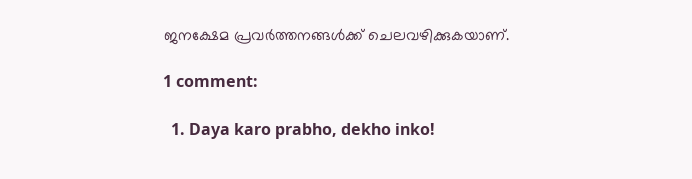ജനക്ഷേമ പ്രവര്‍ത്തനങ്ങള്‍ക്ക് ചെലവഴിക്കുകയാണ്.

1 comment:

  1. Daya karo prabho, dekho inko!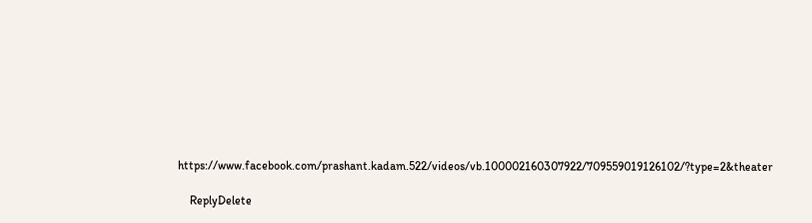https://www.facebook.com/prashant.kadam.522/videos/vb.100002160307922/709559019126102/?type=2&theater

    ReplyDelete